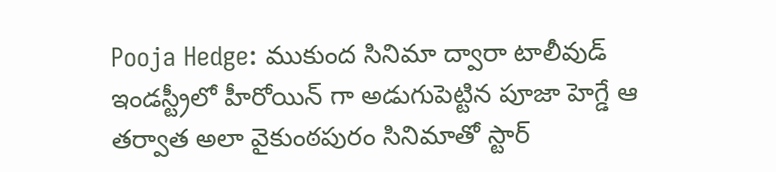Pooja Hedge: ముకుంద సినిమా ద్వారా టాలీవుడ్ ఇండస్ట్రీలో హీరోయిన్ గా అడుగుపెట్టిన పూజా హెగ్డే ఆ తర్వాత అలా వైకుంఠపురం సినిమాతో స్టార్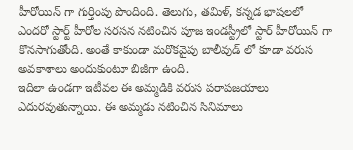హీరోయిన్ గా గుర్తింపు పొందింది. తెలుగు, తమిళ్, కన్నడ భాషలలో ఎందరో స్టార్ట్ హీరోల సరసన నటించిన పూజ ఇండస్ట్రీలో స్టార్ హీరోయిన్ గా కొనసాగుతోంది. అంతే కాకుండా మరొకవైపు బాలీవుడ్ లో కూడా వరుస అవకాశాలు అందుకుంటూ బిజీగా ఉంది.
ఇదిలా ఉండగా ఇటీవల ఈ అమ్మడికి వరుస పరాపజయాలు ఎదురవుతున్నాయి. ఈ అమ్మడు నటించిన సినిమాలు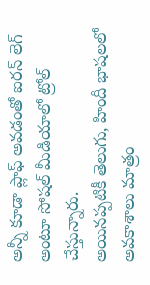అన్నీ కూడా ప్లాఫ్ అవడంతో ఐరన్ లెగ్ అంటూ సోషల్ మీడియాలో ట్రోల్ చేస్తున్నారు.
అయినప్పటికీ తెలుగు, హిందీ భాషలలో అవకాశాలు మాత్రం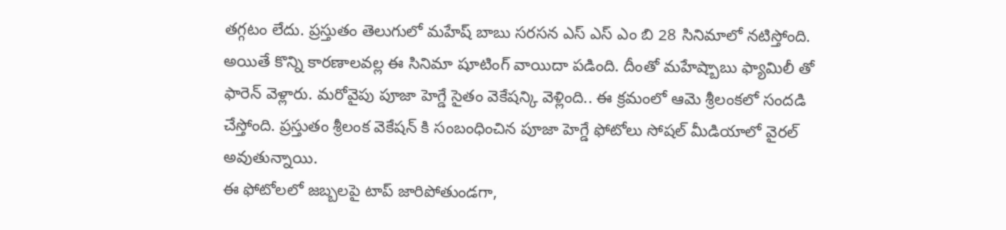తగ్గటం లేదు. ప్రస్తుతం తెలుగులో మహేష్ బాబు సరసన ఎస్ ఎస్ ఎం బి 28 సినిమాలో నటిస్తోంది. అయితే కొన్ని కారణాలవల్ల ఈ సినిమా షూటింగ్ వాయిదా పడింది. దీంతో మహేష్బాబు ఫ్యామిలీ తో ఫారెన్ వెళ్లారు. మరోవైపు పూజా హెగ్డే సైతం వెకేషన్కి వెళ్లింది.. ఈ క్రమంలో ఆమె శ్రీలంకలో సందడి చేస్తోంది. ప్రస్తుతం శ్రీలంక వెకేషన్ కి సంబంధించిన పూజా హెగ్డే ఫోటోలు సోషల్ మీడియాలో వైరల్ అవుతున్నాయి.
ఈ ఫోటోలలో జబ్బలపై టాప్ జారిపోతుండగా,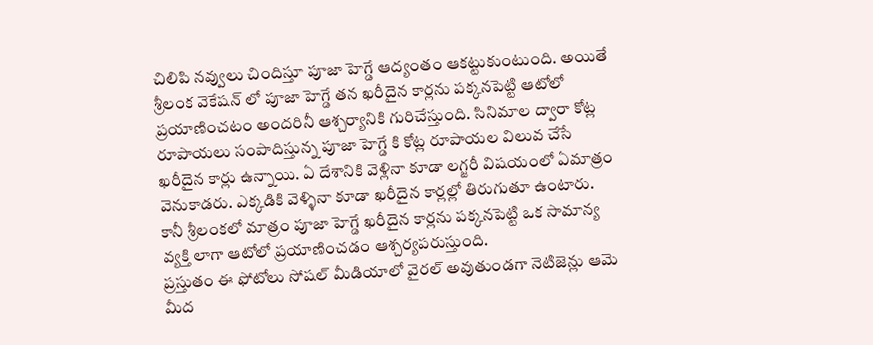చిలిపి నవ్వులు చిందిస్తూ పూజా హెగ్డే ఆద్యంతం ఆకట్టుకుంటుంది. అయితే శ్రీలంక వెకేషన్ లో పూజా హెగ్డే తన ఖరీదైన కార్లను పక్కనపెట్టి ఆటోలో ప్రయాణించటం అందరినీ ఆశ్చర్యానికి గురిచేస్తుంది. సినిమాల ద్వారా కోట్ల రూపాయలు సంపాదిస్తున్న పూజా హెగ్డే కి కోట్ల రూపాయల విలువ చేసే ఖరీదైన కార్లు ఉన్నాయి. ఏ దేశానికి వెళ్లినా కూడా లగ్జరీ విషయంలో ఏమాత్రం వెనుకాడరు. ఎక్కడికి వెళ్ళినా కూడా ఖరీదైన కార్లల్లో తిరుగుతూ ఉంటారు. కానీ శ్రీలంకలో మాత్రం పూజా హెగ్డే ఖరీదైన కార్లను పక్కనపెట్టి ఒక సామాన్య వ్యక్తి లాగా ఆటోలో ప్రయాణించడం ఆశ్చర్యపరుస్తుంది.
ప్రస్తుతం ఈ ఫోటోలు సోషల్ మీడియాలో వైరల్ అవుతుండగా నెటిజెన్లు ఆమె మీద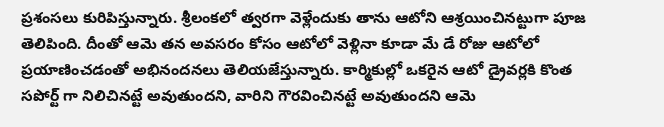ప్రశంసలు కురిపిస్తున్నారు. శ్రీలంకలో త్వరగా వెళ్లేందుకు తాను ఆటోని ఆశ్రయించినట్టుగా పూజ తెలిపింది. దీంతో ఆమె తన అవసరం కోసం ఆటోలో వెళ్లినా కూడా మే డే రోజు ఆటోలో ప్రయాణించడంతో అభినందనలు తెలియజేస్తున్నారు. కార్మికుల్లో ఒకరైన ఆటో డ్రైవర్లకి కొంత సపోర్ట్ గా నిలిచినట్టే అవుతుందని, వారిని గౌరవించినట్టే అవుతుందని ఆమె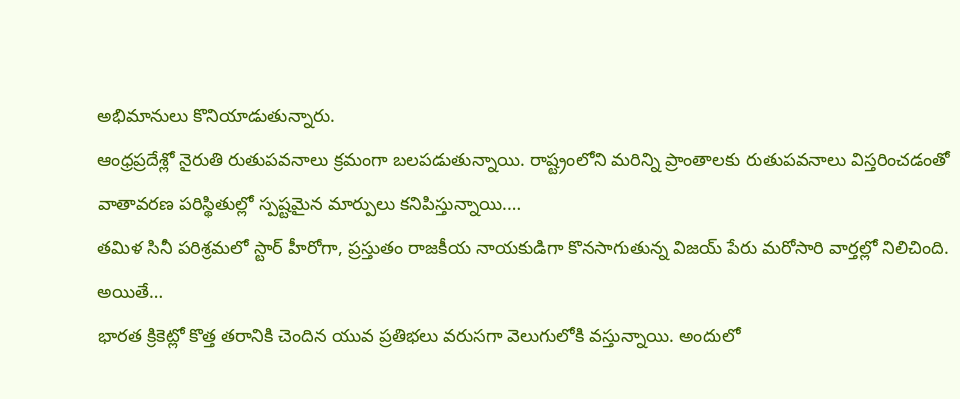అభిమానులు కొనియాడుతున్నారు.
ఆంధ్రప్రదేశ్లో నైరుతి రుతుపవనాలు క్రమంగా బలపడుతున్నాయి. రాష్ట్రంలోని మరిన్ని ప్రాంతాలకు రుతుపవనాలు విస్తరించడంతో వాతావరణ పరిస్థితుల్లో స్పష్టమైన మార్పులు కనిపిస్తున్నాయి.…
తమిళ సినీ పరిశ్రమలో స్టార్ హీరోగా, ప్రస్తుతం రాజకీయ నాయకుడిగా కొనసాగుతున్న విజయ్ పేరు మరోసారి వార్తల్లో నిలిచింది. అయితే…
భారత క్రికెట్లో కొత్త తరానికి చెందిన యువ ప్రతిభలు వరుసగా వెలుగులోకి వస్తున్నాయి. అందులో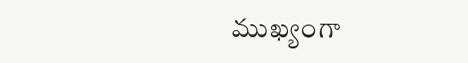ముఖ్యంగా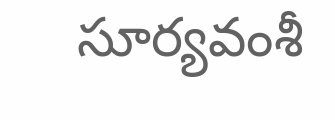సూర్యవంశీ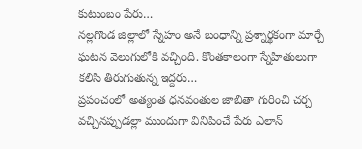కుటుంబం పేరు…
నల్లగొండ జిల్లాలో స్నేహం అనే బంధాన్ని ప్రశ్నార్థకంగా మార్చే ఘటన వెలుగులోకి వచ్చింది. కొంతకాలంగా స్నేహితులుగా కలిసి తిరుగుతున్న ఇద్దరు…
ప్రపంచంలో అత్యంత ధనవంతుల జాబితా గురించి చర్చ వచ్చినప్పుడల్లా ముందుగా వినిపించే పేరు ఎలాన్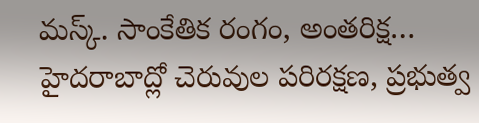మస్క్. సాంకేతిక రంగం, అంతరిక్ష…
హైదరాబాద్లో చెరువుల పరిరక్షణ, ప్రభుత్వ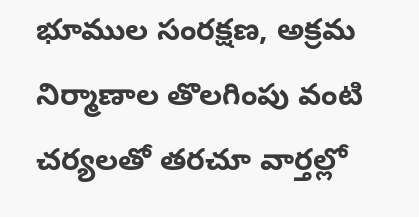భూముల సంరక్షణ, అక్రమ నిర్మాణాల తొలగింపు వంటి చర్యలతో తరచూ వార్తల్లో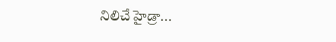నిలిచే హైడ్రా…